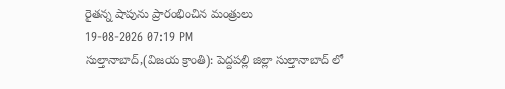రైతన్న షాపును ప్రారంభించిన మంత్రులు
19-08-2026 07:19 PM
సుల్తానాబాద్,(విజయ క్రాంతి): పెద్దపల్లి జిల్లా సుల్తానాబాద్ లో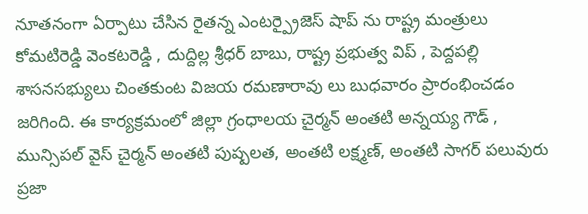నూతనంగా ఏర్పాటు చేసిన రైతన్న ఎంటర్ప్రైజెస్ షాప్ ను రాష్ట్ర మంత్రులు కోమటిరెడ్డి వెంకటరెడ్డి , దుద్దిల్ల శ్రీధర్ బాబు, రాష్ట్ర ప్రభుత్వ విప్ , పెద్దపల్లి శాసనసభ్యులు చింతకుంట విజయ రమణారావు లు బుధవారం ప్రారంభించడం జరిగింది. ఈ కార్యక్రమంలో జిల్లా గ్రంధాలయ చైర్మన్ అంతటి అన్నయ్య గౌడ్ , మున్సిపల్ వైస్ చైర్మన్ అంతటి పుష్పలత, అంతటి లక్ష్మణ్, అంతటి సాగర్ పలువురు ప్రజా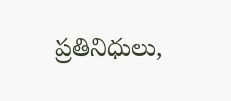ప్రతినిధులు,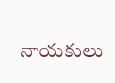నాయకులు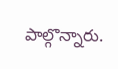పాల్గొన్నారు.